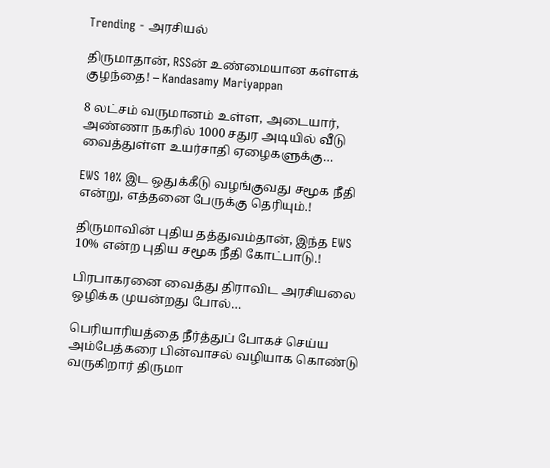Trending - அரசியல்

திருமாதான், RSSன் உண்மையான கள்ளக் குழந்தை! – Kandasamy Mariyappan

8 லட்சம் வருமானம் உள்ள, அடையார், அண்ணா நகரில் 1000 சதுர அடியில் வீடு வைத்துள்ள உயர்சாதி ஏழைகளுக்கு…

EWS 10% இட ஒதுக்கீடு வழங்குவது சமூக நீதி என்று, எத்தனை பேருக்கு தெரியும்.!

திருமாவின் புதிய தத்துவம்தான், இந்த EWS 10% என்ற புதிய சமூக நீதி கோட்பாடு.!

பிரபாகரனை வைத்து திராவிட அரசியலை ஒழிக்க முயன்றது போல்…

பெரியாரியத்தை நீர்த்துப் போகச் செய்ய அம்பேத்கரை பின்வாசல் வழியாக கொண்டு வருகிறார் திருமா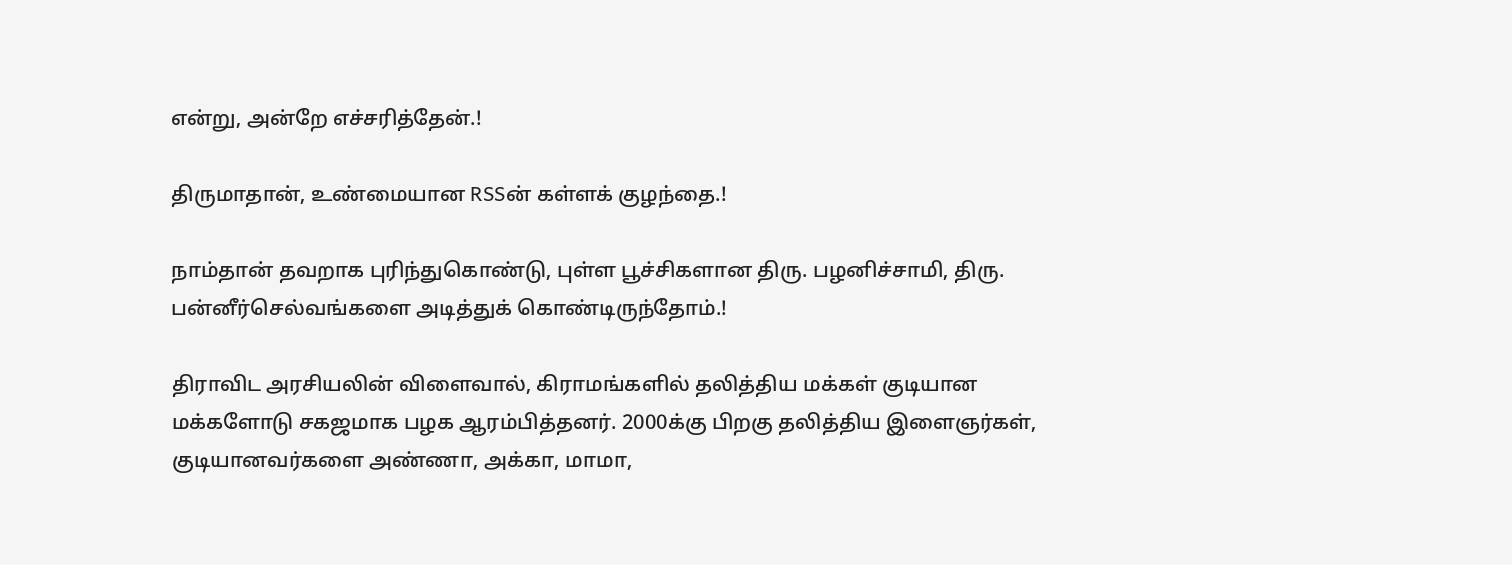என்று, அன்றே எச்சரித்தேன்.!

திருமாதான், உண்மையான RSSன் கள்ளக் குழந்தை.!

நாம்தான் தவறாக புரிந்துகொண்டு, புள்ள பூச்சிகளான திரு. பழனிச்சாமி, திரு. பன்னீர்செல்வங்களை அடித்துக் கொண்டிருந்தோம்.!

திராவிட அரசியலின் விளைவால், கிராமங்களில் தலித்திய மக்கள் குடியான மக்களோடு சகஜமாக பழக ஆரம்பித்தனர். 2000க்கு பிறகு தலித்திய இளைஞர்கள், குடியானவர்களை அண்ணா, அக்கா, மாமா,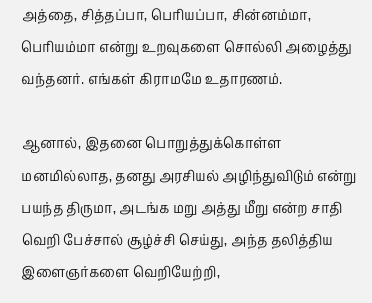அத்தை, சித்தப்பா, பெரியப்பா, சின்னம்மா, பெரியம்மா என்று உறவுகளை சொல்லி அழைத்து வந்தனர். எங்கள் கிராமமே உதாரணம்.

ஆனால், இதனை பொறுத்துக்கொள்ள மனமில்லாத, தனது அரசியல் அழிந்துவிடும் என்று பயந்த திருமா, அடங்க மறு அத்து மீறு என்ற சாதி வெறி பேச்சால் சூழ்ச்சி செய்து, அந்த தலித்திய இளைஞர்களை வெறியேற்றி,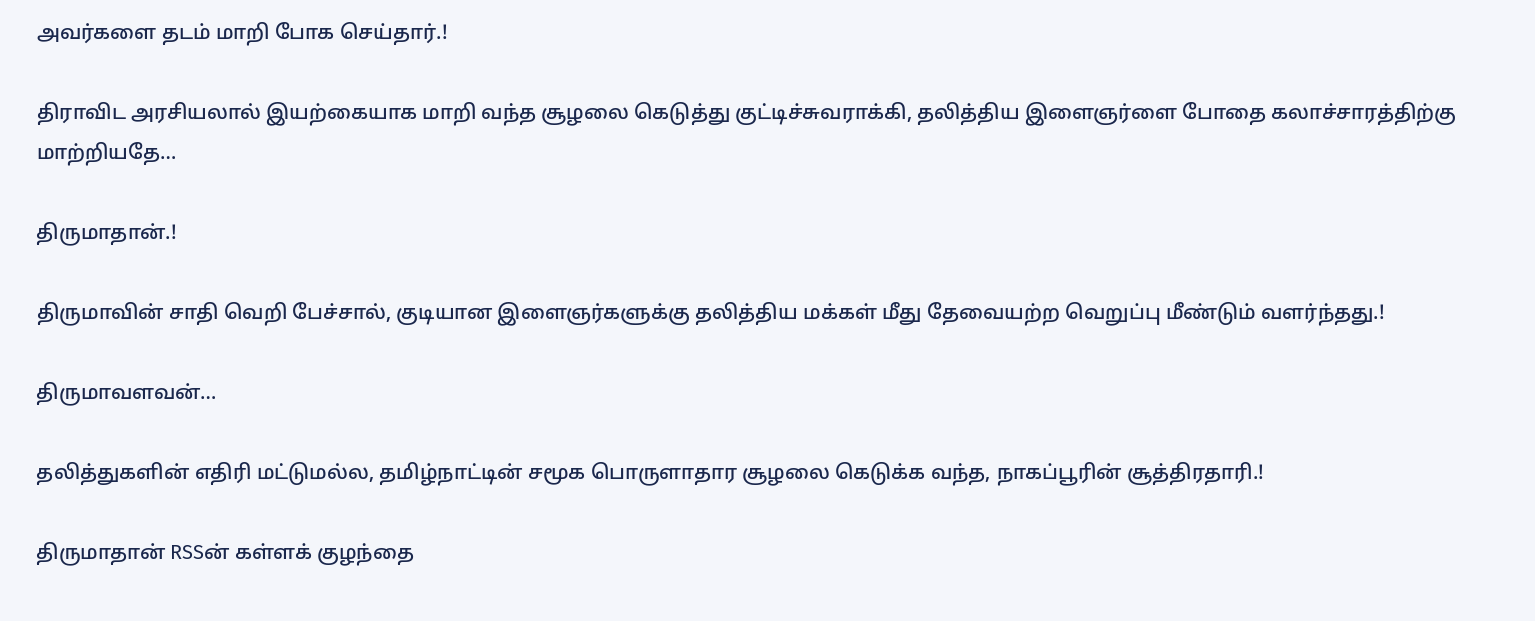அவர்களை தடம் மாறி போக செய்தார்.!

திராவிட அரசியலால் இயற்கையாக மாறி வந்த சூழலை கெடுத்து குட்டிச்சுவராக்கி, தலித்திய இளைஞர்ளை போதை கலாச்சாரத்திற்கு மாற்றியதே…

திருமாதான்.!

திருமாவின் சாதி வெறி பேச்சால், குடியான இளைஞர்களுக்கு தலித்திய மக்கள் மீது தேவையற்ற வெறுப்பு மீண்டும் வளர்ந்தது.!

திருமாவளவன்…

தலித்துகளின் எதிரி மட்டுமல்ல, தமிழ்நாட்டின் சமூக பொருளாதார சூழலை கெடுக்க வந்த, நாகப்பூரின் சூத்திரதாரி.!

திருமாதான் RSSன் கள்ளக் குழந்தை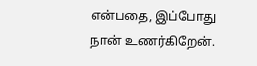என்பதை, இப்போது நான் உணர்கிறேன்.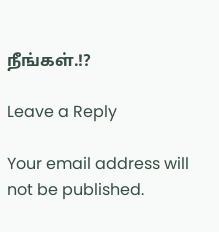நீங்கள்.!?

Leave a Reply

Your email address will not be published.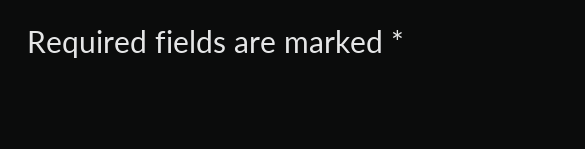Required fields are marked *